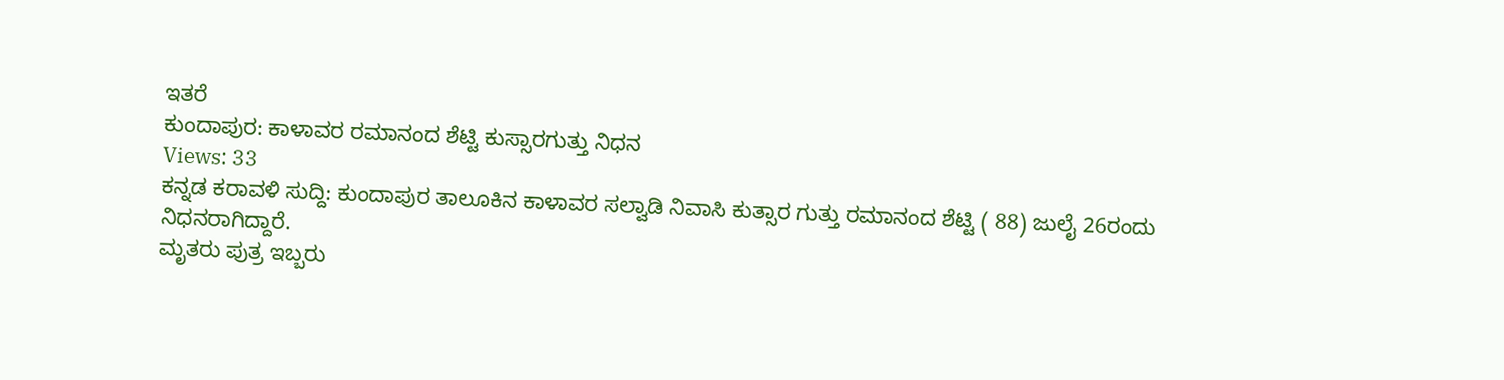ಇತರೆ
ಕುಂದಾಪುರ: ಕಾಳಾವರ ರಮಾನಂದ ಶೆಟ್ಟಿ ಕುಸ್ಸಾರಗುತ್ತು ನಿಧನ
Views: 33
ಕನ್ನಡ ಕರಾವಳಿ ಸುದ್ದಿ: ಕುಂದಾಪುರ ತಾಲೂಕಿನ ಕಾಳಾವರ ಸಲ್ವಾಡಿ ನಿವಾಸಿ ಕುತ್ಸಾರ ಗುತ್ತು ರಮಾನಂದ ಶೆಟ್ಟಿ ( 88) ಜುಲೈ 26ರಂದು ನಿಧನರಾಗಿದ್ದಾರೆ.
ಮೃತರು ಪುತ್ರ ಇಬ್ಬರು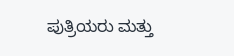ಪುತ್ರಿಯರು ಮತ್ತು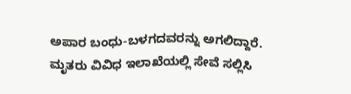ಅಪಾರ ಬಂಧು-ಬಳಗದವರನ್ನು ಅಗಲಿದ್ದಾರೆ.
ಮೃತರು ವಿವಿಧ ಇಲಾಖೆಯಲ್ಲಿ ಸೇವೆ ಸಲ್ಲಿಸಿ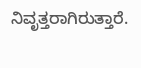ನಿವೃತ್ತರಾಗಿರುತ್ತಾರೆ.